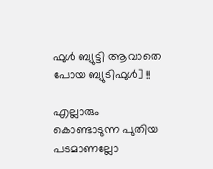ഫുള്‍ ബ്യുട്ടി ആവാതെ പോയ ബ്യുടിഫുള്‍] !!

എല്ലാരും കൊണ്ടാടുന്ന പുതിയ പടമാണല്ലോ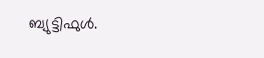ബ്യുട്ടിഫുള്‍.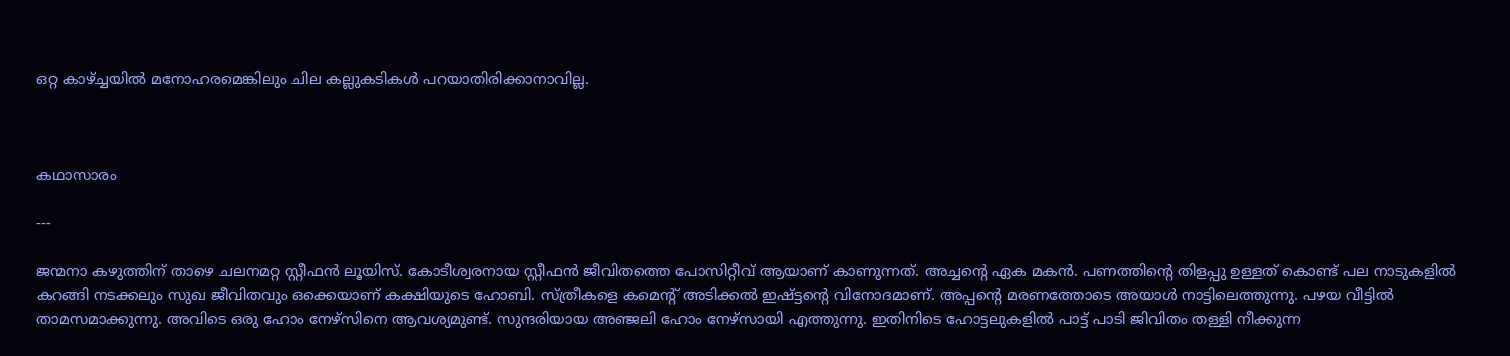ഒറ്റ കാഴ്ച്ചയില്‍ മനോഹരമെങ്കിലും ചില കല്ലുകടികള്‍ പറയാതിരിക്കാനാവില്ല.



കഥാസാരം

---

ജന്മനാ കഴുത്തിന്‌ താഴെ ചലനമറ്റ സ്റ്റീഫന്‍ ലൂയിസ്. കോടീശ്വരനായ സ്റ്റീഫന്‍ ജീവിതത്തെ പോസിറ്റീവ് ആയാണ് കാണുന്നത്. അച്ചന്റെ ഏക മകന്‍. പണത്തിന്റെ തിളപ്പു ഉള്ളത് കൊണ്ട് പല നാടുകളില്‍ കറങ്ങി നടക്കലും സുഖ ജീവിതവും ഒക്കെയാണ് കക്ഷിയുടെ ഹോബി. സ്ത്രീകളെ കമെന്റ് അടിക്കല്‍ ഇഷ്ട്ടന്റെ വിനോദമാണ്. അപ്പന്റെ മരണത്തോടെ അയാള്‍ നാട്ടിലെത്തുന്നു. പഴയ വീട്ടില്‍ താമസമാക്കുന്നു. അവിടെ ഒരു ഹോം നേഴ്സിനെ ആവശ്യമുണ്ട്. സുന്ദരിയായ അഞ്ജലി ഹോം നേഴ്സായി എത്തുന്നു. ഇതിനിടെ ഹോട്ടലുകളില്‍ പാട്ട് പാടി ജിവിതം തള്ളി നീക്കുന്ന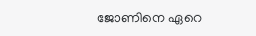ജോണിനെ ഏറെ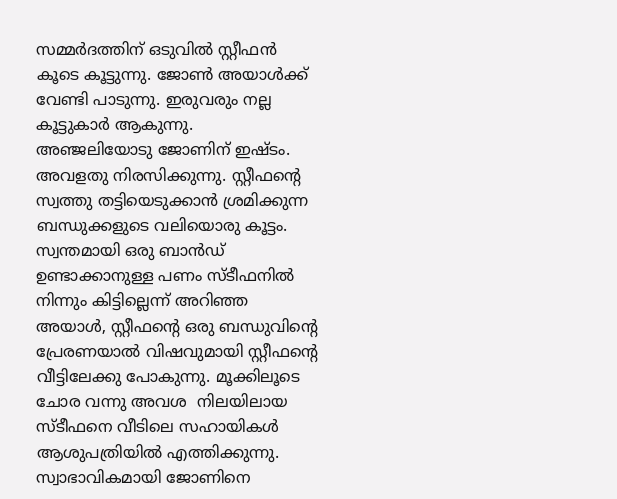സമ്മര്‍ദത്തിന് ഒടുവില്‍ സ്റ്റീഫന്‍ കൂടെ കൂട്ടുന്നു. ജോണ്‍ അയാള്‍ക്ക് വേണ്ടി പാടുന്നു. ഇരുവരും നല്ല കൂട്ടുകാര്‍ ആകുന്നു.     അഞ്ജലിയോടു ജോണിന് ഇഷ്ടം. അവളതു നിരസിക്കുന്നു. സ്റ്റീഫന്റെ സ്വത്തു തട്ടിയെടുക്കാന്‍ ശ്രമിക്കുന്ന ബന്ധുക്കളുടെ വലിയൊരു കൂട്ടം. സ്വന്തമായി ഒരു ബാന്‍ഡ് ഉണ്ടാക്കാനുള്ള പണം സ്ടീഫനില്‍ നിന്നും കിട്ടില്ലെന്ന് അറിഞ്ഞ അയാള്‍, സ്റ്റീഫന്റെ ഒരു ബന്ധുവിന്റെ പ്രേരണയാല്‍ വിഷവുമായി സ്റ്റീഫന്റെ വീട്ടിലേക്കു പോകുന്നു. മൂക്കിലൂടെ ചോര വന്നു അവശ  നിലയിലായ സ്ടീഫനെ വീടിലെ സഹായികള്‍ ആശുപത്രിയില്‍ എത്തിക്കുന്നു. സ്വാഭാവികമായി ജോണിനെ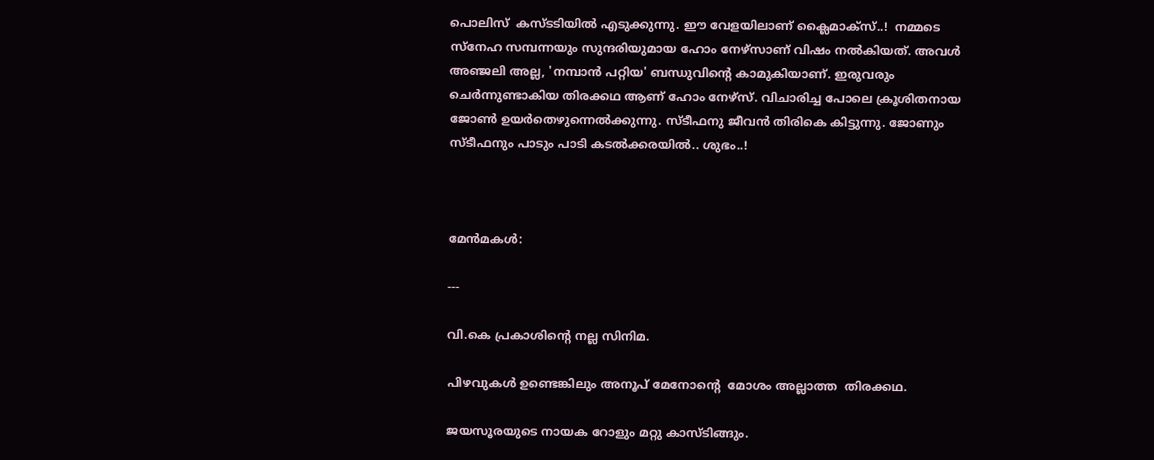പൊലിസ്  കസ്ടടിയില്‍ എടുക്കുന്നു. ഈ വേളയിലാണ് ക്ലൈമാക്സ്‌..!  നമ്മടെ സ്നേഹ സമ്പന്നയും സുന്ദരിയുമായ ഹോം നേഴ്സാണ് വിഷം നല്‍കിയത്. അവള്‍ അഞ്ജലി അല്ല, 'നമ്പാന്‍ പറ്റിയ' ബന്ധുവിന്റെ കാമുകിയാണ്. ഇരുവരും ചെര്‍ന്നുണ്ടാകിയ തിരക്കഥ ആണ് ഹോം നേഴ്സ്. വിചാരിച്ച പോലെ ക്രൂശിതനായ ജോണ്‍ ഉയര്‍തെഴുന്നെല്‍ക്കുന്നു. സ്ടീഫനു ജീവന്‍ തിരികെ കിട്ടുന്നു. ജോണും സ്ടീഫനും പാടും പാടി കടല്‍ക്കരയില്‍.. ശുഭം..!



മേന്‍മകള്‍:

---

വി.കെ പ്രകാശിന്റെ നല്ല സിനിമ.

പിഴവുകള്‍ ഉണ്ടെങ്കിലും അനൂപ്‌ മേനോന്റെ  മോശം അല്ലാത്ത  തിരക്കഥ.

ജയസൂരയുടെ നായക റോളും മറ്റു കാസ്ടിങ്ങും.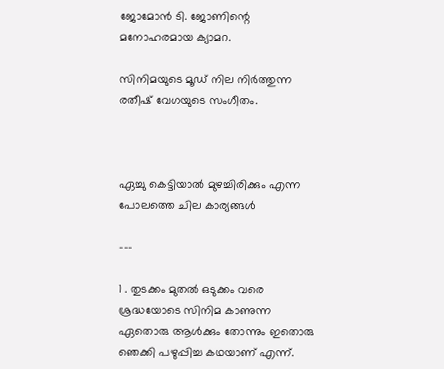ജോമോന്‍ ടി. ജോണിന്റെ മനോഹരമായ ക്യാമറ.

സിനിമയുടെ മൂഡ്‌ നില നിര്‍ത്തുന്ന  രതീഷ്‌ വേഗയുടെ സംഗീതം.



ഏച്ചു കെട്ടിയാല്‍ മുഴച്ചിരിക്കും എന്ന പോലത്തെ ചില കാര്യങ്ങള്‍

---

1 . തുടക്കം മുതല്‍ ഒടുക്കം വരെ ശ്രദ്ധയോടെ സിനിമ കാണുന്ന ഏതൊരു ആള്‍ക്കും തോന്നും ഇതൊരു ഞെക്കി പഴുപ്പിച്ച കഥയാണ് എന്ന്.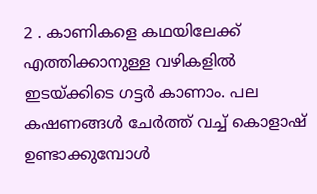2 . കാണികളെ കഥയിലേക്ക് എത്തിക്കാനുള്ള വഴികളില്‍ ഇടയ്ക്കിടെ ഗട്ടര്‍ കാണാം. പല കഷണങ്ങള്‍ ചേര്‍ത്ത് വച്ച് കൊളാഷ് ഉണ്ടാക്കുമ്പോള്‍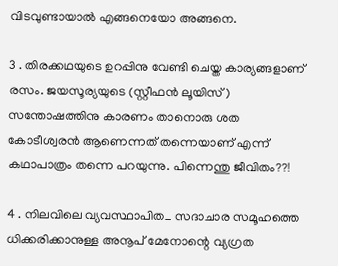വിടവുണ്ടായാല്‍ എങ്ങനെയോ അങ്ങനെ.

3 . തിരക്കഥയുടെ ഉറപ്പിനു വേണ്ടി ചെയ്ത കാര്യങ്ങളാണ് രസം. ജയസൂര്യയുടെ (സ്റ്റീഫന്‍ ലൂയിസ്)  സന്തോഷത്തിനു കാരണം താനൊരു ശത കോടീശ്വരന്‍ ആണെന്നത് തന്നെയാണ് എന്ന് കഥാപാത്രം തന്നെ പറയുന്നു. പിന്നെന്തു ജീവിതം??!

4 . നിലവിലെ വ്യവസ്ഥാപിത_ സദാചാര സമൂഹത്തെ ധിക്കരിക്കാനുള്ള അനൂപ്‌ മേനോന്റെ വ്യഗ്രത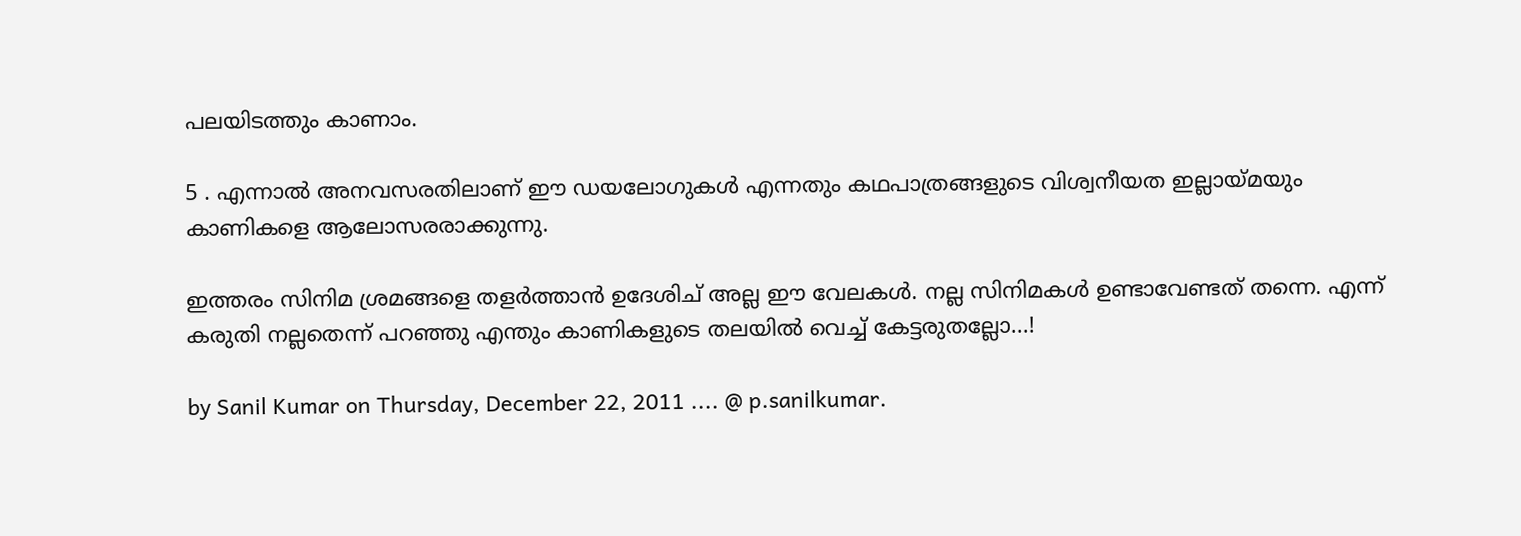പലയിടത്തും കാണാം.

5 . എന്നാല്‍ അനവസരതിലാണ് ഈ ഡയലോഗുകള്‍ എന്നതും കഥപാത്രങ്ങളുടെ വിശ്വനീയത ഇല്ലായ്മയും കാണികളെ ആലോസരരാക്കുന്നു.

ഇത്തരം സിനിമ ശ്രമങ്ങളെ തളര്‍ത്താന്‍ ഉദേശിച് അല്ല ഈ വേലകള്‍. നല്ല സിനിമകള്‍ ഉണ്ടാവേണ്ടത് തന്നെ. എന്ന് കരുതി നല്ലതെന്ന് പറഞ്ഞു എന്തും കാണികളുടെ തലയില്‍ വെച്ച് കേട്ടരുതല്ലോ...!

by Sanil Kumar on Thursday, December 22, 2011 .... @ p.sanilkumar.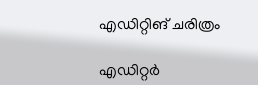എഡിറ്റിങ് ചരിത്രം

എഡിറ്റർ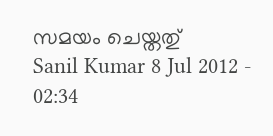സമയം ചെയ്തതു്
Sanil Kumar 8 Jul 2012 - 02:34